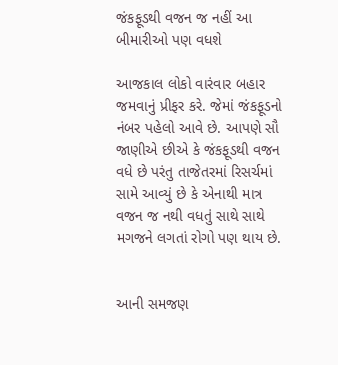જંકફૂડથી વજન જ નહીં આ બીમારીઓ પણ વધશે

આજકાલ લોકો વારંવાર બહાર જમવાનું પ્રીફર કરે. જેમાં જંકફૂડનો નંબર પહેલો આવે છે. આપણે સૌ જાણીએ છીએ કે જંકફૂડથી વજન વધે છે પરંતુ તાજેતરમાં રિસર્ચમાં સામે આવ્યું છે કે એનાથી માત્ર વજન જ નથી વધતું સાથે સાથે મગજને લગતાં રોગો પણ થાય છે.


આની સમજણ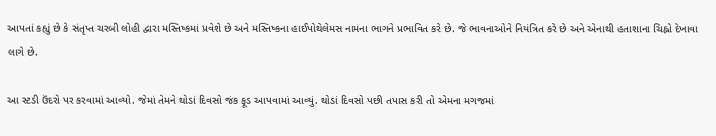આપતાં કહ્યું છે કે સંતૃપ્ત ચરબી લોહી દ્વારા મસ્તિષ્કમાં પ્રવેશે છે અને મસ્તિષ્કના હાઈપોથેલેમસ નામના ભાગને પ્રભાવિત કરે છે. જે ભાવનાઓને નિયંત્રિત કરે છે અને એનાથી હતાશાના ચિહ્નો દેખાવા લાગે છે.

આ સ્ટડી ઉંદરો પર કરવામાં આવ્યો. જેમાં તેમને થોડાં દિવસો જંક ફૂડ આપવામાં આવ્યું. થોડાં દિવસો પછી તપાસ કરી તો એમના મગજમાં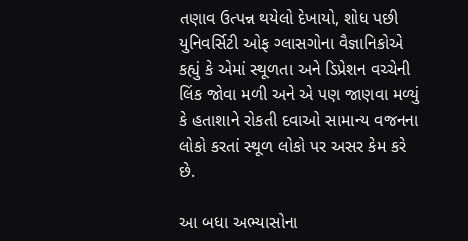તણાવ ઉત્પન્ન થયેલો દેખાયો, શોધ પછી યુનિવર્સિટી ઓફ ગ્લાસગોના વૈજ્ઞાનિકોએ કહ્યું કે એમાં સ્થૂળતા અને ડિપ્રેશન વચ્ચેની લિંક જોવા મળી અને એ પણ જાણવા મળ્યું કે હતાશાને રોકતી દવાઓ સામાન્ય વજનના લોકો કરતાં સ્થૂળ લોકો પર અસર કેમ કરે છે.

આ બધા અભ્યાસોના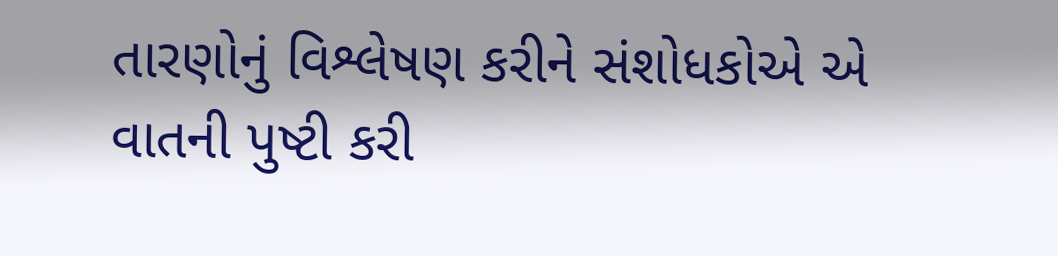તારણોનું વિશ્લેષણ કરીને સંશોધકોએ એ વાતની પુષ્ટી કરી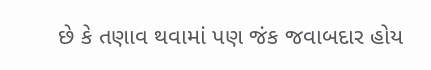છે કે તણાવ થવામાં પણ જંક જવાબદાર હોય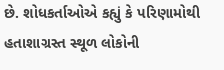છે. શોધકર્તાઓએ કહ્યું કે પરિણામોથી હતાશાગ્રસ્ત સ્થૂળ લોકોની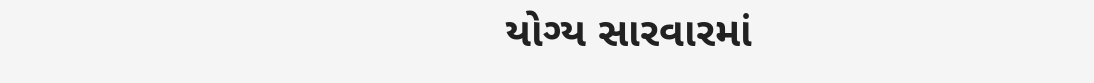યોગ્ય સારવારમાં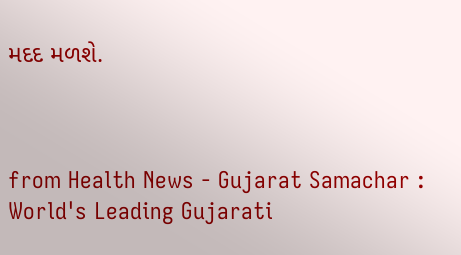મદદ મળશે.



from Health News - Gujarat Samachar : World's Leading Gujarati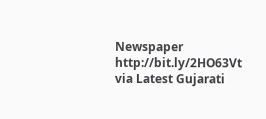Newspaper http://bit.ly/2HO63Vt
via Latest Gujarati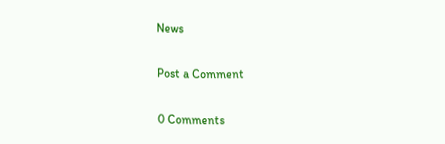News

Post a Comment

0 Comments